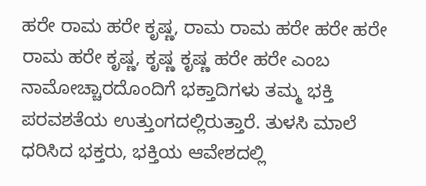ಹರೇ ರಾಮ ಹರೇ ಕೃಷ್ಣ, ರಾಮ ರಾಮ ಹರೇ ಹರೇ ಹರೇ ರಾಮ ಹರೇ ಕೃಷ್ಣ, ಕೃಷ್ಣ ಕೃಷ್ಣ ಹರೇ ಹರೇ ಎಂಬ ನಾಮೋಚ್ಚಾರದೊಂದಿಗೆ ಭಕ್ತಾದಿಗಳು ತಮ್ಮ ಭಕ್ತಿ ಪರವಶತೆಯ ಉತ್ತುಂಗದಲ್ಲಿರುತ್ತಾರೆ. ತುಳಸಿ ಮಾಲೆ ಧರಿಸಿದ ಭಕ್ತರು, ಭಕ್ತಿಯ ಆವೇಶದಲ್ಲಿ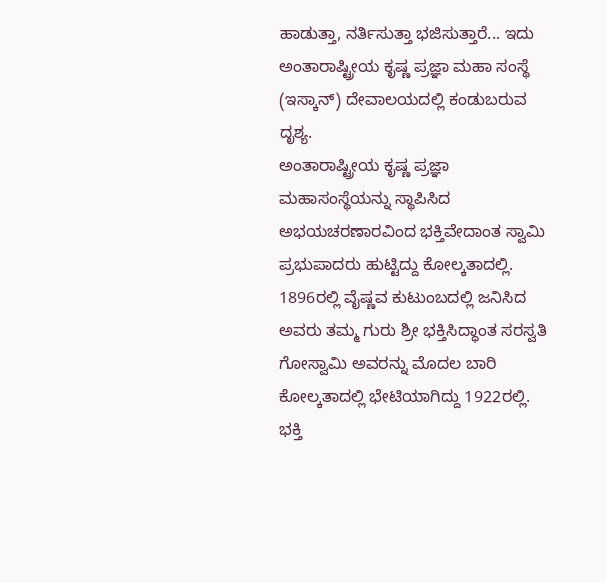ಹಾಡುತ್ತಾ, ನರ್ತಿಸುತ್ತಾ ಭಜಿಸುತ್ತಾರೆ... ಇದು ಅಂತಾರಾಷ್ಟ್ರೀಯ ಕೃಷ್ಣ ಪ್ರಜ್ಞಾ ಮಹಾ ಸಂಸ್ಥೆ (ಇಸ್ಕಾನ್) ದೇವಾಲಯದಲ್ಲಿ ಕಂಡುಬರುವ ದೃಶ್ಯ.
ಅಂತಾರಾಷ್ಟ್ರೀಯ ಕೃಷ್ಣ ಪ್ರಜ್ಞಾ ಮಹಾಸಂಸ್ಥೆಯನ್ನು ಸ್ಥಾಪಿಸಿದ ಅಭಯಚರಣಾರವಿಂದ ಭಕ್ತಿವೇದಾಂತ ಸ್ವಾಮಿ ಪ್ರಭುಪಾದರು ಹುಟ್ಟಿದ್ದು ಕೋಲ್ಕತಾದಲ್ಲಿ. 1896ರಲ್ಲಿ ವೈಷ್ಣವ ಕುಟುಂಬದಲ್ಲಿ ಜನಿಸಿದ ಅವರು ತಮ್ಮ ಗುರು ಶ್ರೀ ಭಕ್ತಿಸಿದ್ಧಾಂತ ಸರಸ್ವತಿ ಗೋಸ್ವಾಮಿ ಅವರನ್ನು ಮೊದಲ ಬಾರಿ ಕೋಲ್ಕತಾದಲ್ಲಿ ಭೇಟಿಯಾಗಿದ್ದು 1922ರಲ್ಲಿ. ಭಕ್ತಿ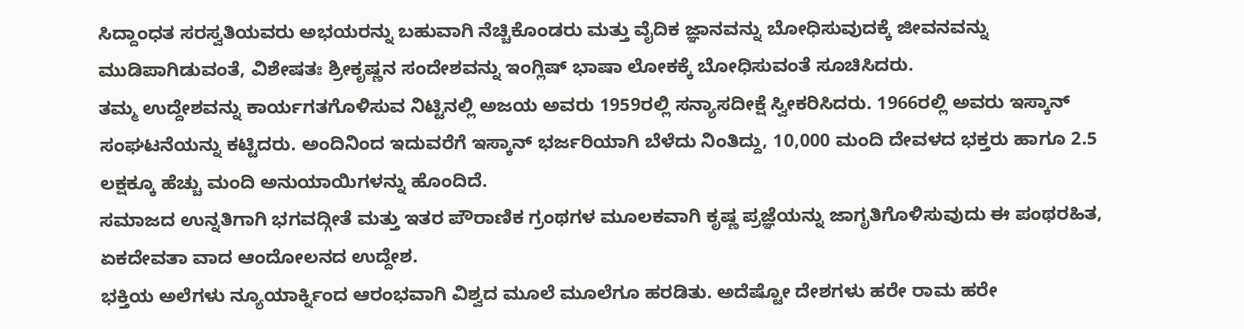ಸಿದ್ದಾಂಧತ ಸರಸ್ವತಿಯವರು ಅಭಯರನ್ನು ಬಹುವಾಗಿ ನೆಚ್ಚಿಕೊಂಡರು ಮತ್ತು ವೈದಿಕ ಜ್ಞಾನವನ್ನು ಬೋಧಿಸುವುದಕ್ಕೆ ಜೀವನವನ್ನು ಮುಡಿಪಾಗಿಡುವಂತೆ, ವಿಶೇಷತಃ ಶ್ರೀಕೃಷ್ಣನ ಸಂದೇಶವನ್ನು ಇಂಗ್ಲಿಷ್ ಭಾಷಾ ಲೋಕಕ್ಕೆ ಬೋಧಿಸುವಂತೆ ಸೂಚಿಸಿದರು.
ತಮ್ಮ ಉದ್ದೇಶವನ್ನು ಕಾರ್ಯಗತಗೊಳಿಸುವ ನಿಟ್ಟಿನಲ್ಲಿ ಅಜಯ ಅವರು 1959ರಲ್ಲಿ ಸನ್ಯಾಸದೀಕ್ಷೆ ಸ್ವೀಕರಿಸಿದರು. 1966ರಲ್ಲಿ ಅವರು ಇಸ್ಕಾನ್ ಸಂಘಟನೆಯನ್ನು ಕಟ್ಟಿದರು. ಅಂದಿನಿಂದ ಇದುವರೆಗೆ ಇಸ್ಕಾನ್ ಭರ್ಜರಿಯಾಗಿ ಬೆಳೆದು ನಿಂತಿದ್ದು, 10,000 ಮಂದಿ ದೇವಳದ ಭಕ್ತರು ಹಾಗೂ 2.5 ಲಕ್ಷಕ್ಕೂ ಹೆಚ್ಚು ಮಂದಿ ಅನುಯಾಯಿಗಳನ್ನು ಹೊಂದಿದೆ.
ಸಮಾಜದ ಉನ್ನತಿಗಾಗಿ ಭಗವದ್ಗೀತೆ ಮತ್ತು ಇತರ ಪೌರಾಣಿಕ ಗ್ರಂಥಗಳ ಮೂಲಕವಾಗಿ ಕೃಷ್ಣ ಪ್ರಜ್ಞೆಯನ್ನು ಜಾಗೃತಿಗೊಳಿಸುವುದು ಈ ಪಂಥರಹಿತ, ಏಕದೇವತಾ ವಾದ ಆಂದೋಲನದ ಉದ್ದೇಶ.
ಭಕ್ತಿಯ ಅಲೆಗಳು ನ್ಯೂಯಾರ್ಕ್ನಿಂದ ಆರಂಭವಾಗಿ ವಿಶ್ವದ ಮೂಲೆ ಮೂಲೆಗೂ ಹರಡಿತು. ಅದೆಷ್ಟೋ ದೇಶಗಳು ಹರೇ ರಾಮ ಹರೇ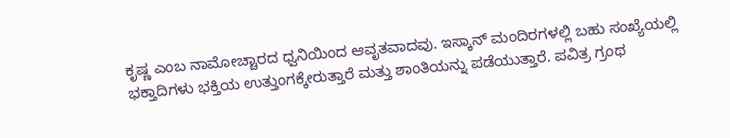ಕೃಷ್ಣ ಎಂಬ ನಾಮೋಚ್ಚಾರದ ಧ್ವನಿಯಿಂದ ಆವೃತವಾದವು. ಇಸ್ಕಾನ್ ಮಂದಿರಗಳಲ್ಲಿ ಬಹು ಸಂಖ್ಯೆಯಲ್ಲಿ ಭಕ್ತಾದಿಗಳು ಭಕ್ತಿಯ ಉತ್ತುಂಗಕ್ಕೇರುತ್ತಾರೆ ಮತ್ತು ಶಾಂತಿಯನ್ನು ಪಡೆಯುತ್ತಾರೆ. ಪವಿತ್ರ ಗ್ರಂಥ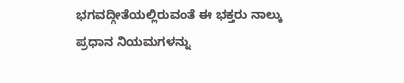ಭಗವದ್ಗೀತೆಯಲ್ಲಿರುವಂತೆ ಈ ಭಕ್ತರು ನಾಲ್ಕು ಪ್ರಧಾನ ನಿಯಮಗಳನ್ನು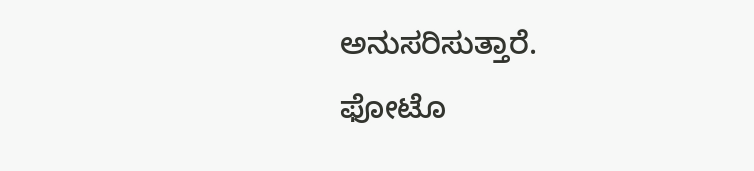ಅನುಸರಿಸುತ್ತಾರೆ.
ಫೋಟೊ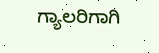ಗ್ಯಾಲರಿಗಾಗಿ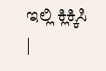ಇಲ್ಲಿ ಕ್ಲಿಕ್ಕಿಸಿ
|